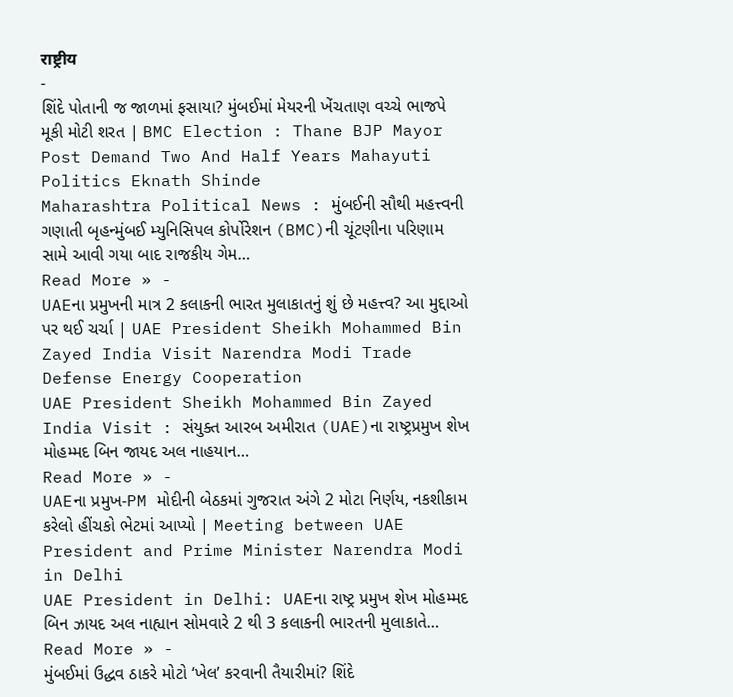राष्ट्रीय
-
શિંદે પોતાની જ જાળમાં ફસાયા? મુંબઈમાં મેયરની ખેંચતાણ વચ્ચે ભાજપે મૂકી મોટી શરત | BMC Election : Thane BJP Mayor Post Demand Two And Half Years Mahayuti Politics Eknath Shinde
Maharashtra Political News : મુંબઈની સૌથી મહત્ત્વની ગણાતી બૃહન્મુંબઈ મ્યુનિસિપલ કોર્પોરેશન (BMC)ની ચૂંટણીના પરિણામ સામે આવી ગયા બાદ રાજકીય ગેમ…
Read More » -
UAEના પ્રમુખની માત્ર 2 કલાકની ભારત મુલાકાતનું શું છે મહત્ત્વ? આ મુદ્દાઓ પર થઈ ચર્ચા | UAE President Sheikh Mohammed Bin Zayed India Visit Narendra Modi Trade Defense Energy Cooperation
UAE President Sheikh Mohammed Bin Zayed India Visit : સંયુક્ત આરબ અમીરાત (UAE)ના રાષ્ટ્રપ્રમુખ શેખ મોહમ્મદ બિન જાયદ અલ નાહયાન…
Read More » -
UAEના પ્રમુખ-PM મોદીની બેઠકમાં ગુજરાત અંગે 2 મોટા નિર્ણય, નકશીકામ કરેલો હીંચકો ભેટમાં આપ્યો | Meeting between UAE President and Prime Minister Narendra Modi in Delhi
UAE President in Delhi: UAEના રાષ્ટ્ર પ્રમુખ શેખ મોહમ્મદ બિન ઝાયદ અલ નાહ્યાન સોમવારે 2 થી 3 કલાકની ભારતની મુલાકાતે…
Read More » -
મુંબઈમાં ઉદ્ધવ ઠાકરે મોટો ‘ખેલ’ કરવાની તૈયારીમાં? શિંદે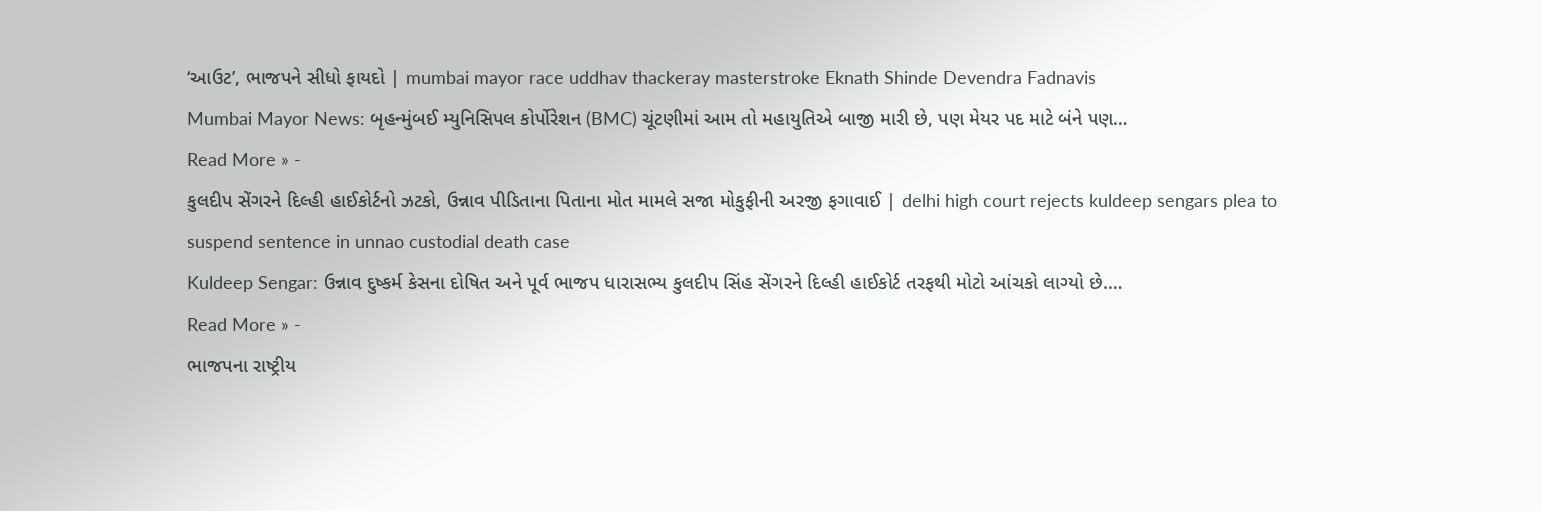‘આઉટ’, ભાજપને સીધો ફાયદો | mumbai mayor race uddhav thackeray masterstroke Eknath Shinde Devendra Fadnavis
Mumbai Mayor News: બૃહન્મુંબઈ મ્યુનિસિપલ કોર્પોરેશન (BMC) ચૂંટણીમાં આમ તો મહાયુતિએ બાજી મારી છે, પણ મેયર પદ માટે બંને પણ…
Read More » -
કુલદીપ સેંગરને દિલ્હી હાઈકોર્ટનો ઝટકો, ઉન્નાવ પીડિતાના પિતાના મોત મામલે સજા મોકુફીની અરજી ફગાવાઈ | delhi high court rejects kuldeep sengars plea to suspend sentence in unnao custodial death case
Kuldeep Sengar: ઉન્નાવ દુષ્કર્મ કેસના દોષિત અને પૂર્વ ભાજપ ધારાસભ્ય કુલદીપ સિંહ સેંગરને દિલ્હી હાઈકોર્ટ તરફથી મોટો આંચકો લાગ્યો છે.…
Read More » -
ભાજપના રાષ્ટ્રીય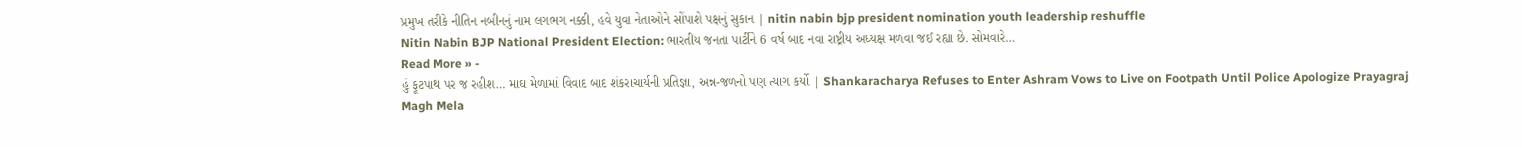પ્રમુખ તરીકે નીતિન નબીનનું નામ લગભગ નક્કી, હવે યુવા નેતાઓને સોંપાશે પક્ષનું સુકાન | nitin nabin bjp president nomination youth leadership reshuffle
Nitin Nabin BJP National President Election: ભારતીય જનતા પાર્ટીને 6 વર્ષ બાદ નવા રાષ્ટ્રીય અધ્યક્ષ મળવા જઈ રહ્યા છે. સોમવારે…
Read More » -
હું ફૂટપાથ પર જ રહીશ… માઘ મેળામાં વિવાદ બાદ શંકરાચાર્યની પ્રતિજ્ઞા, અન્ન-જળનો પણ ત્યાગ કર્યો | Shankaracharya Refuses to Enter Ashram Vows to Live on Footpath Until Police Apologize Prayagraj
Magh Mela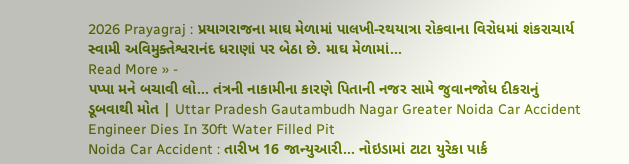2026 Prayagraj : પ્રયાગરાજના માઘ મેળામાં પાલખી-રથયાત્રા રોકવાના વિરોધમાં શંકરાચાર્ય સ્વામી અવિમુક્તેશ્વરાનંદ ધરાણાં પર બેઠા છે. માઘ મેળામાં…
Read More » -
પપ્પા મને બચાવી લો… તંત્રની નાકામીના કારણે પિતાની નજર સામે જુવાનજોધ દીકરાનું ડૂબવાથી મોત | Uttar Pradesh Gautambudh Nagar Greater Noida Car Accident Engineer Dies In 30ft Water Filled Pit
Noida Car Accident : તારીખ 16 જાન્યુઆરી… નોઇડામાં ટાટા યુરેકા પાર્ક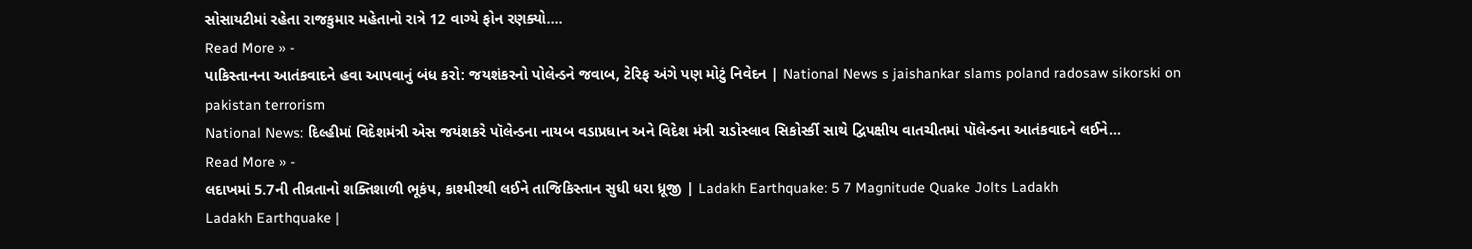સોસાયટીમાં રહેતા રાજકુમાર મહેતાનો રાત્રે 12 વાગ્યે ફોન રણક્યો.…
Read More » -
પાકિસ્તાનના આતંકવાદને હવા આપવાનું બંધ કરો: જયશંકરનો પોલેન્ડને જવાબ, ટેરિફ અંગે પણ મોટું નિવેદન | National News s jaishankar slams poland radosaw sikorski on pakistan terrorism
National News: દિલ્હીમાં વિદેશમંત્રી એસ જયંશકરે પૉલેન્ડના નાયબ વડાપ્રધાન અને વિદેશ મંત્રી રાડોસ્લાવ સિકોર્સ્કી સાથે દ્વિપક્ષીય વાતચીતમાં પૉલેન્ડના આતંકવાદને લઈને…
Read More » -
લદાખમાં 5.7ની તીવ્રતાનો શક્તિશાળી ભૂકંપ, કાશ્મીરથી લઈને તાજિકિસ્તાન સુધી ધરા ધ્રૂજી | Ladakh Earthquake: 5 7 Magnitude Quake Jolts Ladakh
Ladakh Earthquake |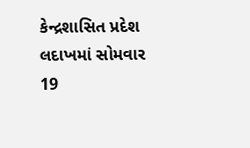કેન્દ્રશાસિત પ્રદેશ લદાખમાં સોમવાર 19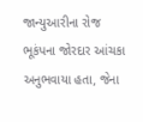જાન્યુઆરીના રોજ ભૂકંપના જોરદાર આંચકા અનુભવાયા હતા, જેના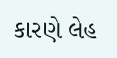કારણે લેહ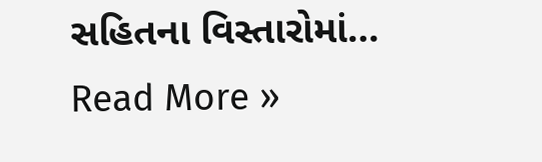સહિતના વિસ્તારોમાં…
Read More »